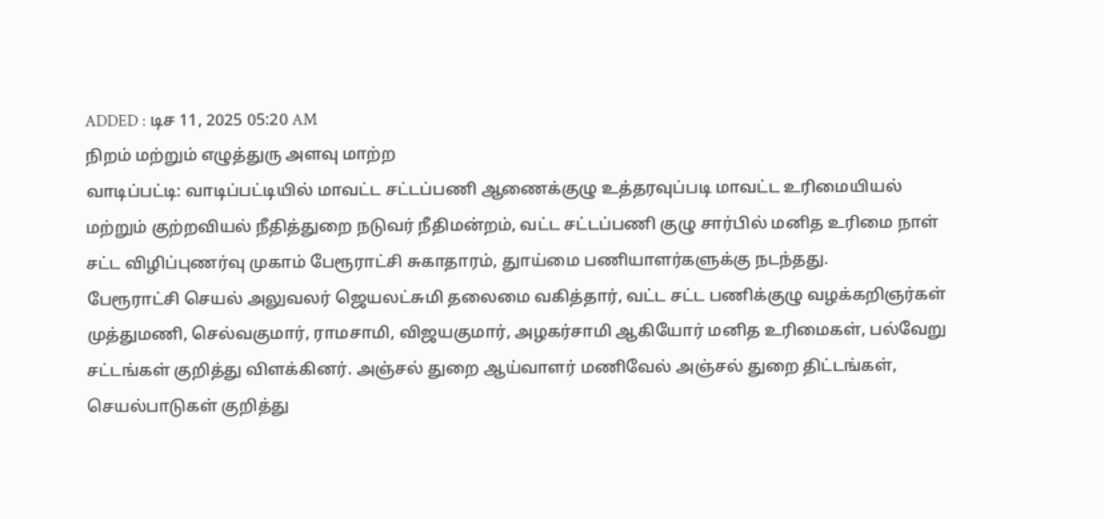ADDED : டிச 11, 2025 05:20 AM
நிறம் மற்றும் எழுத்துரு அளவு மாற்ற
வாடிப்பட்டி: வாடிப்பட்டியில் மாவட்ட சட்டப்பணி ஆணைக்குழு உத்தரவுப்படி மாவட்ட உரிமையியல் மற்றும் குற்றவியல் நீதித்துறை நடுவர் நீதிமன்றம், வட்ட சட்டப்பணி குழு சார்பில் மனித உரிமை நாள் சட்ட விழிப்புணர்வு முகாம் பேரூராட்சி சுகாதாரம், துாய்மை பணியாளர்களுக்கு நடந்தது.
பேரூராட்சி செயல் அலுவலர் ஜெயலட்சுமி தலைமை வகித்தார், வட்ட சட்ட பணிக்குழு வழக்கறிஞர்கள் முத்துமணி, செல்வகுமார், ராமசாமி, விஜயகுமார், அழகர்சாமி ஆகியோர் மனித உரிமைகள், பல்வேறு சட்டங்கள் குறித்து விளக்கினர். அஞ்சல் துறை ஆய்வாளர் மணிவேல் அஞ்சல் துறை திட்டங்கள், செயல்பாடுகள் குறித்து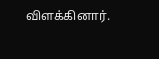விளக்கினார்.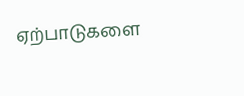ஏற்பாடுகளை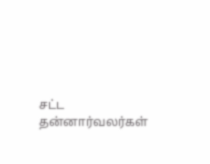சட்ட தன்னார்வலர்கள்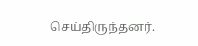செய்திருந்தனர்.